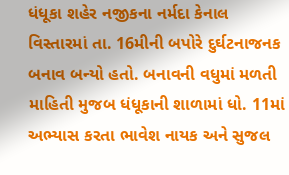ધંધૂકા શહેર નજીકના નર્મદા કેનાલ વિસ્તારમાં તા. 16મીની બપોરે દુર્ઘટનાજનક બનાવ બન્યો હતો. બનાવની વધુમાં મળતી માહિતી મુજબ ધંધૂકાની શાળામાં ધો. 11માં અભ્યાસ કરતા ભાવેશ નાયક અને સુજલ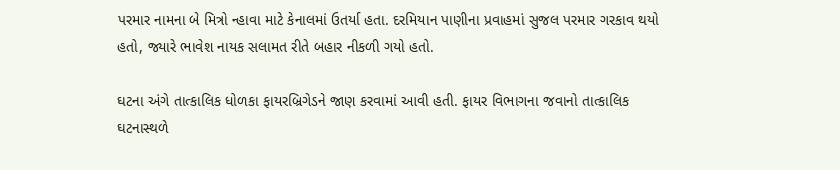પરમાર નામના બે મિત્રો ન્હાવા માટે કેનાલમાં ઉતર્યા હતા. દરમિયાન પાણીના પ્રવાહમાં સુજલ પરમાર ગરકાવ થયો હતો, જ્યારે ભાવેશ નાયક સલામત રીતે બહાર નીકળી ગયો હતો.

ઘટના અંગે તાત્કાલિક ધોળકા ફાયરબ્રિગેડને જાણ કરવામાં આવી હતી. ફાયર વિભાગના જવાનો તાત્કાલિક ઘટનાસ્થળે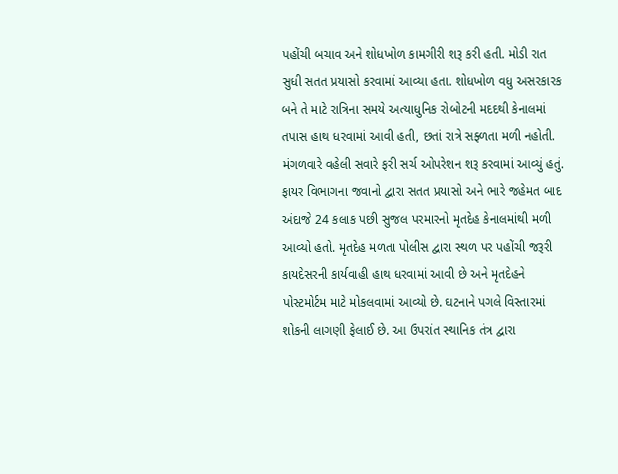પહોંચી બચાવ અને શોધખોળ કામગીરી શરૂ કરી હતી. મોડી રાત સુધી સતત પ્રયાસો કરવામાં આવ્યા હતા. શોધખોળ વધુ અસરકારક બને તે માટે રાત્રિના સમયે અત્યાધુનિક રોબોટની મદદથી કેનાલમાં તપાસ હાથ ધરવામાં આવી હતી, છતાં રાત્રે સફ્ળતા મળી નહોતી. મંગળવારે વહેલી સવારે ફરી સર્ચ ઓપરેશન શરૂ કરવામાં આવ્યું હતું. ફાયર વિભાગના જવાનો દ્વારા સતત પ્રયાસો અને ભારે જહેમત બાદ અંદાજે 24 કલાક પછી સુજલ પરમારનો મૃતદેહ કેનાલમાંથી મળી આવ્યો હતો. મૃતદેહ મળતા પોલીસ દ્વારા સ્થળ પર પહોંચી જરૂરી કાયદેસરની કાર્યવાહી હાથ ધરવામાં આવી છે અને મૃતદેહને પોસ્ટમોર્ટમ માટે મોકલવામાં આવ્યો છે. ઘટનાને પગલે વિસ્તારમાં શોકની લાગણી ફેલાઈ છે. આ ઉપરાંત સ્થાનિક તંત્ર દ્વારા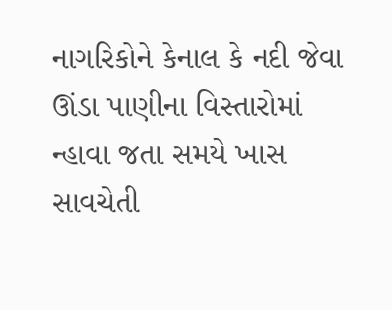નાગરિકોને કેનાલ કે નદી જેવા ઊંડા પાણીના વિસ્તારોમાં ન્હાવા જતા સમયે ખાસ સાવચેતી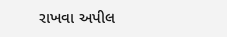રાખવા અપીલ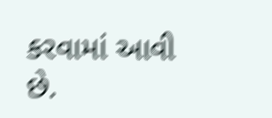કરવામાં આવી છે.